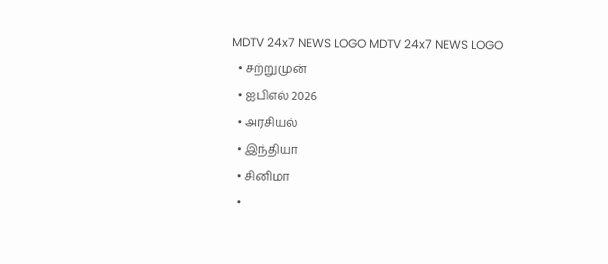MDTV 24x7 NEWS LOGO MDTV 24x7 NEWS LOGO
  • சற்றுமுன்
  • ஐபிஎல் 2026
  • அரசியல்
  • இந்தியா
  • சினிமா
  •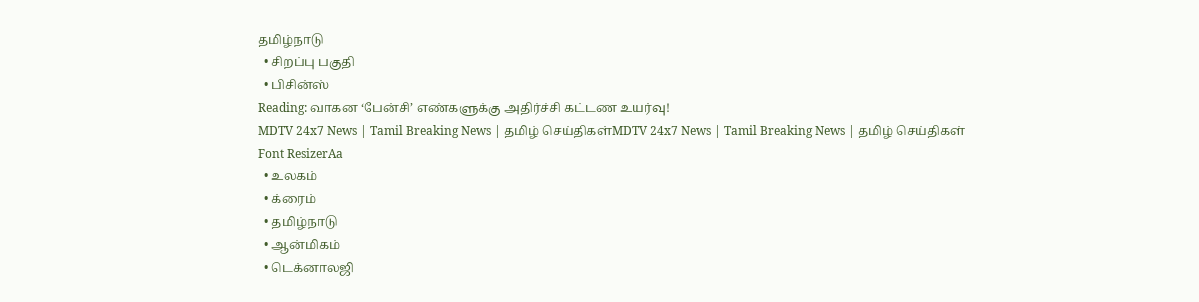தமிழ்நாடு
  • சிறப்பு பகுதி
  • பிசின்ஸ்
Reading: வாகன ‘பேன்சி’ எண்களுக்கு அதிர்ச்சி கட்டண உயர்வு!
MDTV 24x7 News | Tamil Breaking News | தமிழ் செய்திகள்MDTV 24x7 News | Tamil Breaking News | தமிழ் செய்திகள்
Font ResizerAa
  • உலகம்
  • க்ரைம்
  • தமிழ்நாடு
  • ஆன்மிகம்
  • டெக்னாலஜி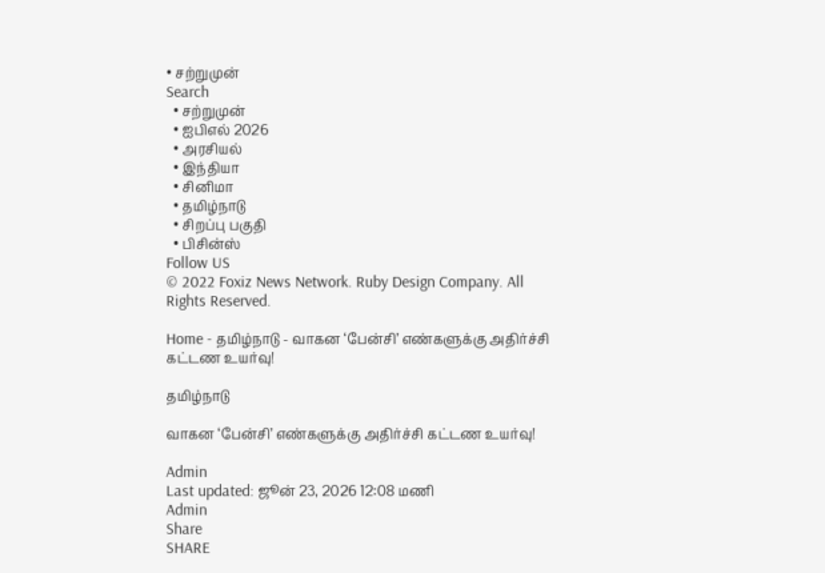• சற்றுமுன்
Search
  • சற்றுமுன்
  • ஐபிஎல் 2026
  • அரசியல்
  • இந்தியா
  • சினிமா
  • தமிழ்நாடு
  • சிறப்பு பகுதி
  • பிசின்ஸ்
Follow US
© 2022 Foxiz News Network. Ruby Design Company. All Rights Reserved.

Home - தமிழ்நாடு - வாகன ‘பேன்சி’ எண்களுக்கு அதிர்ச்சி கட்டண உயர்வு!

தமிழ்நாடு

வாகன ‘பேன்சி’ எண்களுக்கு அதிர்ச்சி கட்டண உயர்வு!

Admin
Last updated: ஜூன் 23, 2026 12:08 மணி
Admin
Share
SHARE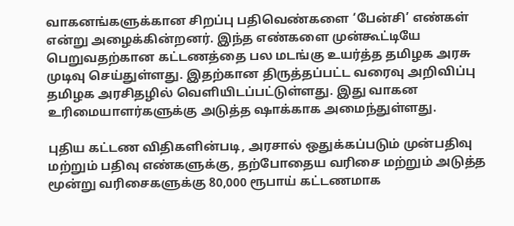வாகனங்களுக்கான சிறப்பு பதிவெண்களை ‘பேன்சி’ எண்கள் என்று அழைக்கின்றனர். இந்த எண்களை முன்கூட்டியே பெறுவதற்கான கட்டணத்தை பல மடங்கு உயர்த்த தமிழக அரசு முடிவு செய்துள்ளது. இதற்கான திருத்தப்பட்ட வரைவு அறிவிப்பு தமிழக அரசிதழில் வெளியிடப்பட்டுள்ளது. இது வாகன உரிமையாளர்களுக்கு அடுத்த ஷாக்காக அமைந்துள்ளது.

புதிய கட்டண விதிகளின்படி, அரசால் ஒதுக்கப்படும் முன்பதிவு மற்றும் பதிவு எண்களுக்கு, தற்போதைய வரிசை மற்றும் அடுத்த மூன்று வரிசைகளுக்கு 80,000 ரூபாய் கட்டணமாக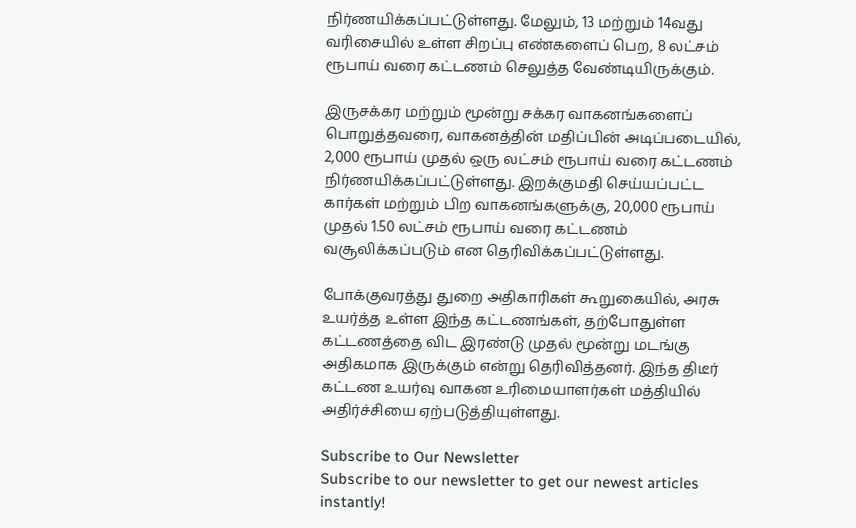நிர்ணயிக்கப்பட்டுள்ளது. மேலும், 13 மற்றும் 14வது வரிசையில் உள்ள சிறப்பு எண்களைப் பெற, 8 லட்சம் ரூபாய் வரை கட்டணம் செலுத்த வேண்டியிருக்கும்.

இருசக்கர மற்றும் மூன்று சக்கர வாகனங்களைப் பொறுத்தவரை, வாகனத்தின் மதிப்பின் அடிப்படையில், 2,000 ரூபாய் முதல் ஒரு லட்சம் ரூபாய் வரை கட்டணம் நிர்ணயிக்கப்பட்டுள்ளது. இறக்குமதி செய்யப்பட்ட கார்கள் மற்றும் பிற வாகனங்களுக்கு, 20,000 ரூபாய் முதல் 1.50 லட்சம் ரூபாய் வரை கட்டணம் வசூலிக்கப்படும் என தெரிவிக்கப்பட்டுள்ளது.

போக்குவரத்து துறை அதிகாரிகள் கூறுகையில், அரசு உயர்த்த உள்ள இந்த கட்டணங்கள், தற்போதுள்ள கட்டணத்தை விட இரண்டு முதல் மூன்று மடங்கு அதிகமாக இருக்கும் என்று தெரிவித்தனர். இந்த திடீர் கட்டண உயர்வு வாகன உரிமையாளர்கள் மத்தியில் அதிர்ச்சியை ஏற்படுத்தியுள்ளது.

Subscribe to Our Newsletter
Subscribe to our newsletter to get our newest articles instantly!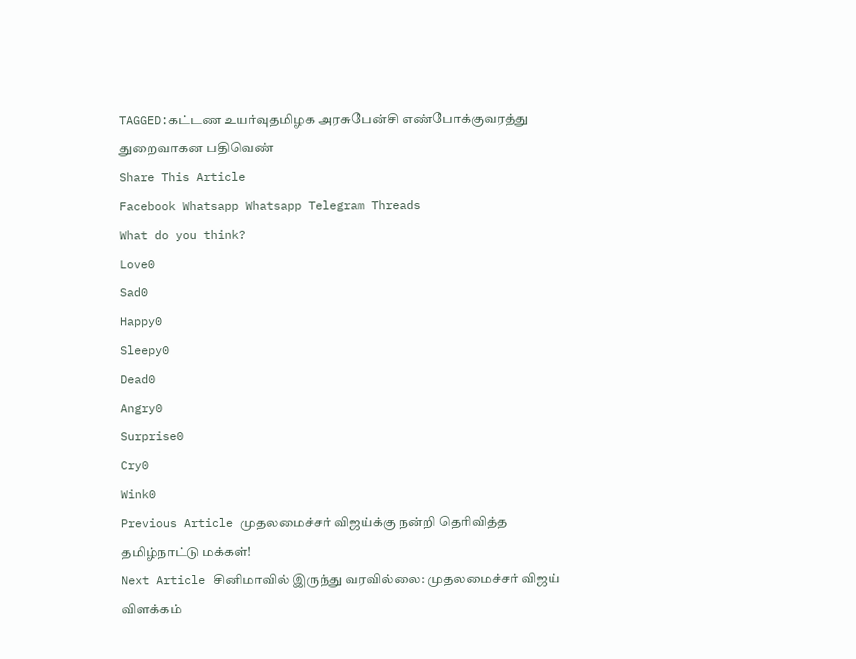TAGGED:கட்டண உயர்வுதமிழக அரசுபேன்சி எண்போக்குவரத்து துறைவாகன பதிவெண்
Share This Article
Facebook Whatsapp Whatsapp Telegram Threads
What do you think?
Love0
Sad0
Happy0
Sleepy0
Dead0
Angry0
Surprise0
Cry0
Wink0
Previous Article முதலமைச்சர் விஜய்க்கு நன்றி தெரிவித்த தமிழ்நாட்டு மக்கள்!
Next Article சினிமாவில் இருந்து வரவில்லை: முதலமைச்சர் விஜய் விளக்கம்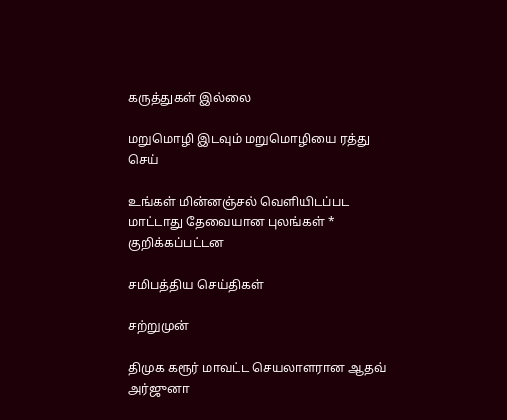கருத்துகள் இல்லை

மறுமொழி இடவும் மறுமொழியை ரத்து செய்

உங்கள் மின்னஞ்சல் வெளியிடப்பட மாட்டாது தேவையான புலங்கள் * குறிக்கப்பட்டன

சமிபத்திய செய்திகள்

சற்றுமுன்

திமுக கரூர் மாவட்ட செயலாளரான ஆதவ் அர்ஜுனா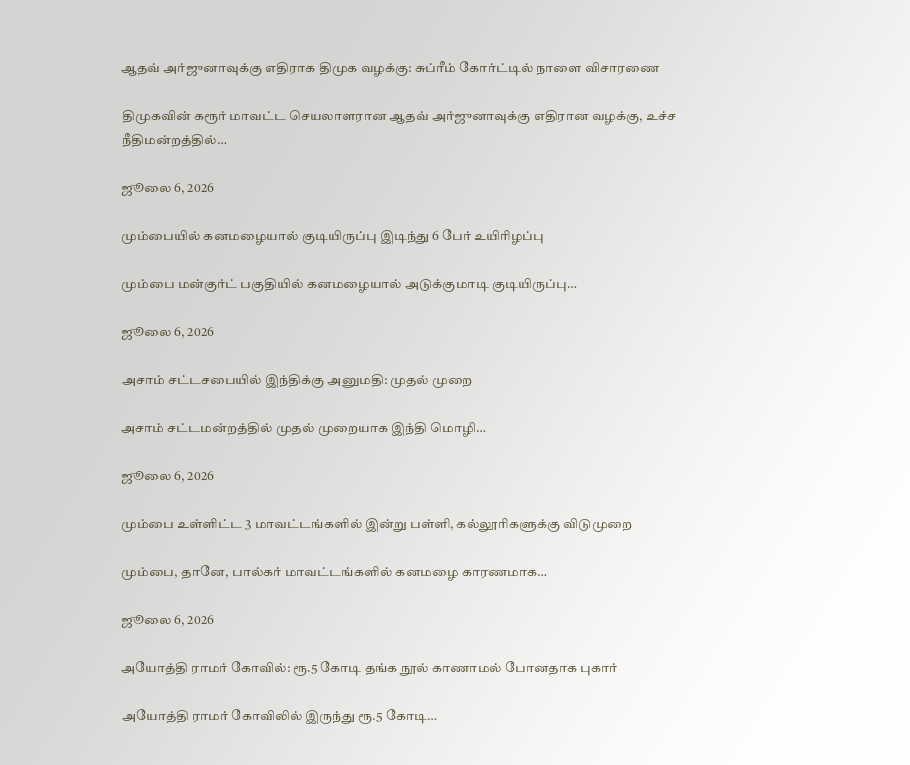ஆதவ் அர்ஜுனாவுக்கு எதிராக திமுக வழக்கு: சுப்ரீம் கோர்ட்டில் நாளை விசாரணை

திமுகவின் கரூர் மாவட்ட செயலாளரான ஆதவ் அர்ஜுனாவுக்கு எதிரான வழக்கு, உச்ச நீதிமன்றத்தில்…

ஜூலை 6, 2026

மும்பையில் கனமழையால் குடியிருப்பு இடிந்து 6 பேர் உயிரிழப்பு

மும்பை மன்குர்ட் பகுதியில் கனமழையால் அடுக்குமாடி குடியிருப்பு…

ஜூலை 6, 2026

அசாம் சட்டசபையில் இந்திக்கு அனுமதி: முதல் முறை

அசாம் சட்டமன்றத்தில் முதல் முறையாக இந்தி மொழி…

ஜூலை 6, 2026

மும்பை உள்ளிட்ட 3 மாவட்டங்களில் இன்று பள்ளி, கல்லூரிகளுக்கு விடுமுறை

மும்பை, தானே, பால்கர் மாவட்டங்களில் கனமழை காரணமாக…

ஜூலை 6, 2026

அயோத்தி ராமர் கோவில்: ரூ.5 கோடி தங்க நூல் காணாமல் போனதாக புகார்

அயோத்தி ராமர் கோவிலில் இருந்து ரூ.5 கோடி…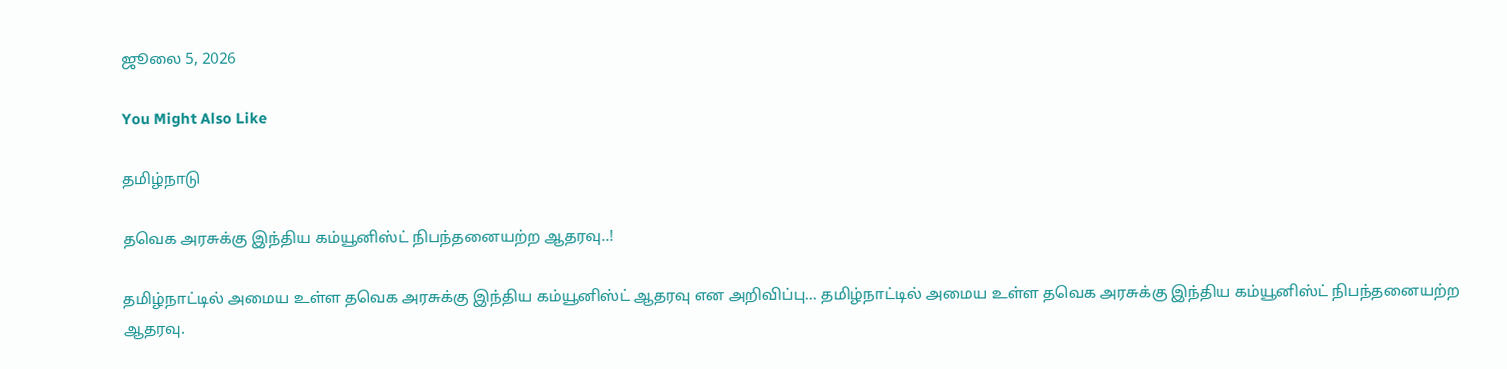ஜூலை 5, 2026

You Might Also Like

தமிழ்நாடு

தவெக அரசுக்கு இந்திய கம்யூனிஸ்ட் நிபந்தனையற்ற ஆதரவு..!

தமிழ்நாட்டில் அமைய உள்ள தவெக அரசுக்கு இந்திய கம்யூனிஸ்ட் ஆதரவு என அறிவிப்பு... தமிழ்நாட்டில் அமைய உள்ள தவெக அரசுக்கு இந்திய கம்யூனிஸ்ட் நிபந்தனையற்ற ஆதரவு.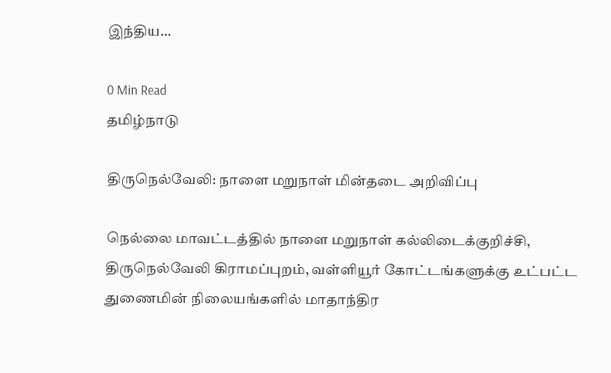இந்திய…

0 Min Read
தமிழ்நாடு

திருநெல்வேலி: நாளை மறுநாள் மின்தடை அறிவிப்பு

நெல்லை மாவட்டத்தில் நாளை மறுநாள் கல்லிடைக்குறிச்சி, திருநெல்வேலி கிராமப்புறம், வள்ளியூர் கோட்டங்களுக்கு உட்பட்ட துணைமின் நிலையங்களில் மாதாந்திர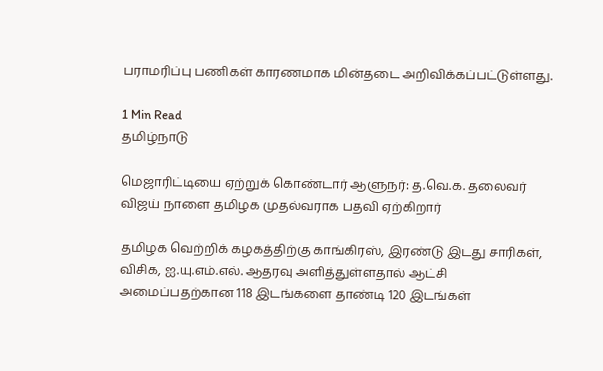பராமரிப்பு பணிகள் காரணமாக மின்தடை அறிவிக்கப்பட்டுள்ளது.

1 Min Read
தமிழ்நாடு

மெஜாரிட்டியை ஏற்றுக் கொண்டார் ஆளுநர்: த.வெ.க. தலைவர் விஜய் நாளை தமிழக முதல்வராக பதவி ஏற்கிறார்

தமிழக வெற்றிக் கழகத்திற்கு காங்கிரஸ், இரண்டு இடது சாரிகள், விசிக, ஐ.யு.எம்.எல். ஆதரவு அளித்துள்ளதால் ஆட்சி அமைப்பதற்கான 118 இடங்களை தாண்டி 120 இடங்கள்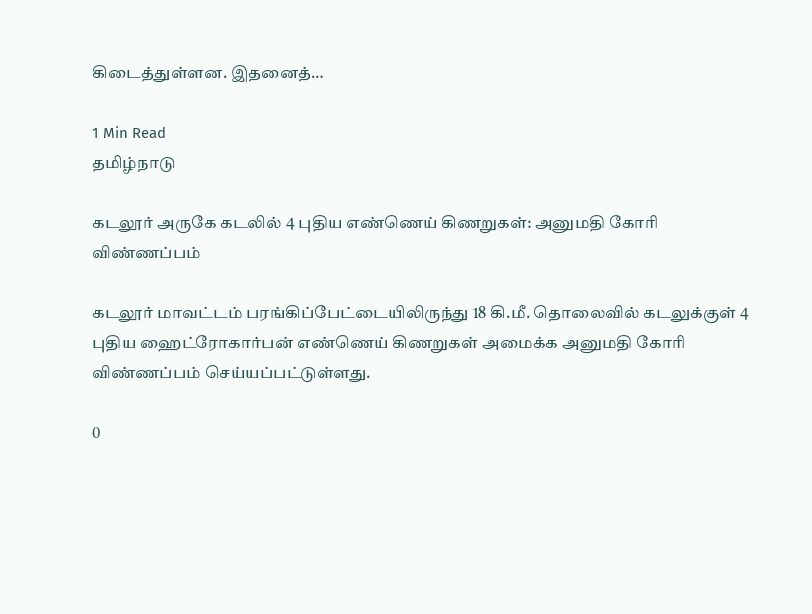கிடைத்துள்ளன. இதனைத்…

1 Min Read
தமிழ்நாடு

கடலூர் அருகே கடலில் 4 புதிய எண்ணெய் கிணறுகள்: அனுமதி கோரி விண்ணப்பம்

கடலூர் மாவட்டம் பரங்கிப்பேட்டையிலிருந்து 18 கி.மீ. தொலைவில் கடலுக்குள் 4 புதிய ஹைட்ரோகார்பன் எண்ணெய் கிணறுகள் அமைக்க அனுமதி கோரி விண்ணப்பம் செய்யப்பட்டுள்ளது.

0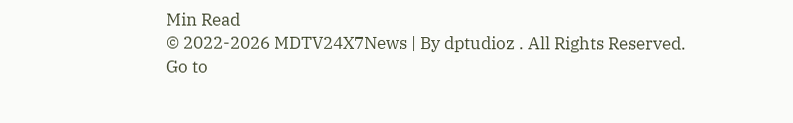Min Read
© 2022-2026 MDTV24X7News | By dptudioz . All Rights Reserved.
Go to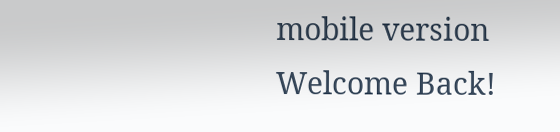mobile version
Welcome Back!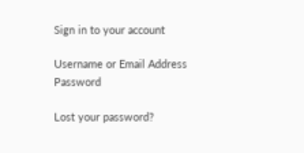Sign in to your account

Username or Email Address
Password

Lost your password?